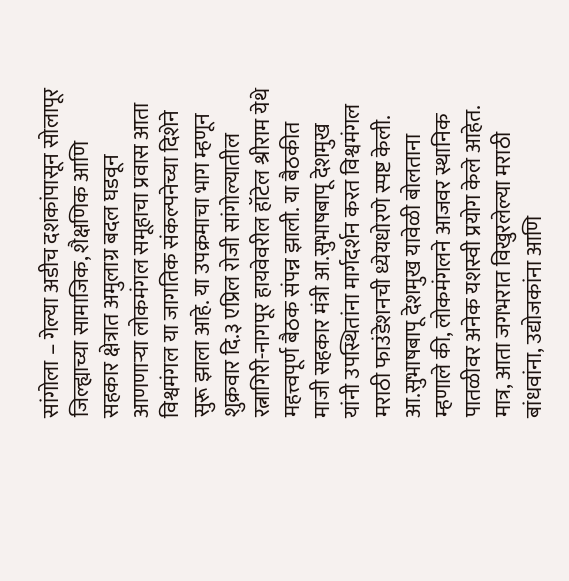सांगोला – गेल्या अडीच दशकांपासून सोलापूर जिल्ह्याच्या सामाजिक, शैक्षणिक आणि सहकार क्षेत्रात अमुलाग्र बदल घडवून आणणाऱ्या लोकमंगल समूहाचा प्रवास आता विश्वमंगल या जागतिक संकल्पनेच्या दिशेने सुरू झाला आहे. या उपक्रमाचा भाग म्हणून शुक्रवार दि.३ एप्रिल रोजी सांगोल्यातील रत्नागिरी-नागपूर हायवेवरील हॉटेल श्रीराम येथे महत्त्वपूर्ण बैठक संपन्न झाली. या बैठकीत माजी सहकार मंत्री आ.सुभाषबापू देशमुख यांनी उपस्थितांना मार्गदर्शन करत विश्वमंगल मराठी फाउंडेशनची ध्येयधोरणे स्पष्ट केली.
आ.सुभाषबापू देशमुख यावेळी बोलताना म्हणाले की, लोकमंगलने आजवर स्थानिक पातळीवर अनेक यशस्वी प्रयोग केले आहेत. मात्र, आता जगभरात विखुरलेल्या मराठी बांधवांना, उद्योजकांना आणि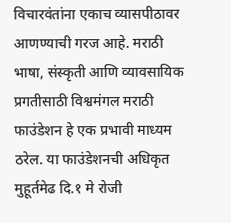विचारवंतांना एकाच व्यासपीठावर आणण्याची गरज आहे. मराठी भाषा, संस्कृती आणि व्यावसायिक प्रगतीसाठी विश्वमंगल मराठी फाउंडेशन हे एक प्रभावी माध्यम ठरेल. या फाउंडेशनची अधिकृत मुहूर्तमेढ दि.१ मे रोजी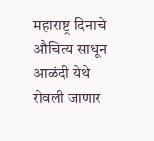महाराष्ट्र दिनाचे औचित्य साधून आळंदी येथे रोवली जाणार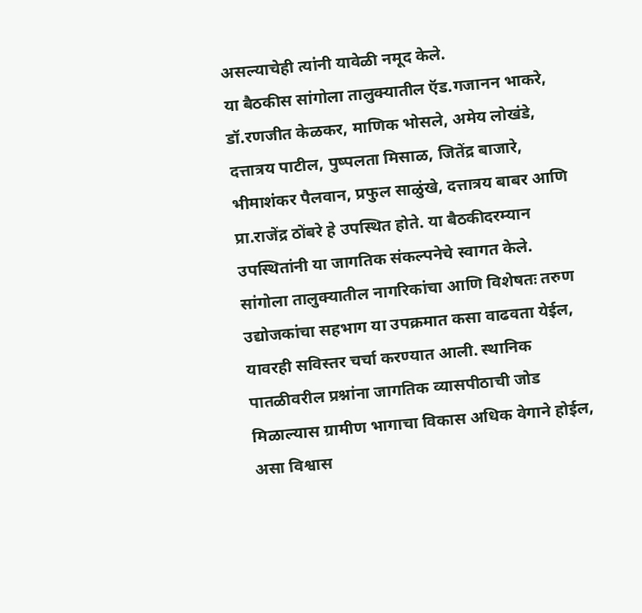असल्याचेही त्यांनी यावेळी नमूद केले.
या बैठकीस सांगोला तालुक्यातील ऍड.गजानन भाकरे, डॉ.रणजीत केळकर, माणिक भोसले, अमेय लोखंडे, दत्तात्रय पाटील, पुष्पलता मिसाळ, जितेंद्र बाजारे, भीमाशंकर पैलवान, प्रफुल साळुंखे, दत्तात्रय बाबर आणि प्रा.राजेंद्र ठोंबरे हे उपस्थित होते. या बैठकीदरम्यान उपस्थितांनी या जागतिक संकल्पनेचे स्वागत केले. सांगोला तालुक्यातील नागरिकांचा आणि विशेषतः तरुण उद्योजकांचा सहभाग या उपक्रमात कसा वाढवता येईल, यावरही सविस्तर चर्चा करण्यात आली. स्थानिक पातळीवरील प्रश्नांना जागतिक व्यासपीठाची जोड मिळाल्यास ग्रामीण भागाचा विकास अधिक वेगाने होईल, असा विश्वास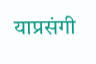याप्रसंगी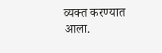व्यक्त करण्यात आला.